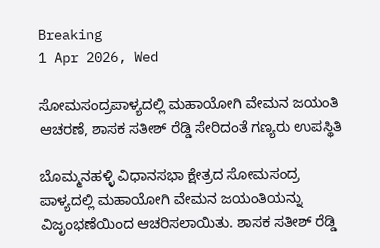Breaking
1 Apr 2026, Wed

ಸೋಮಸಂದ್ರಪಾಳ್ಯದಲ್ಲಿ ಮಹಾಯೋಗಿ ವೇಮನ ಜಯಂತಿ ಆಚರಣೆ, ಶಾಸಕ ಸತೀಶ್ ರೆಡ್ಡಿ ಸೇರಿದಂತೆ ಗಣ್ಯರು ಉಪಸ್ಥಿತಿ

ಬೊಮ್ಮನಹಳ್ಳಿ ವಿಧಾನಸಭಾ ಕ್ಷೇತ್ರದ ಸೋಮಸಂದ್ರ ಪಾಳ್ಯದಲ್ಲಿ ಮಹಾಯೋಗಿ ವೇಮನ ಜಯಂತಿಯನ್ನು ವಿಜೃಂಭಣೆಯಿಂದ ಆಚರಿಸಲಾಯಿತು. ಶಾಸಕ ಸತೀಶ್ ರೆಡ್ಡಿ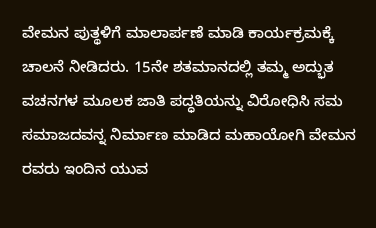ವೇಮನ ಪುತ್ಥಳಿಗೆ ಮಾಲಾರ್ಪಣೆ ಮಾಡಿ ಕಾರ್ಯಕ್ರಮಕ್ಕೆ ಚಾಲನೆ ನೀಡಿದರು. 15ನೇ ಶತಮಾನದಲ್ಲಿ ತಮ್ಮ ಅದ್ಭುತ ವಚನಗಳ ಮೂಲಕ ಜಾತಿ ಪದ್ಧತಿಯನ್ನು ವಿರೋಧಿಸಿ ಸಮ ಸಮಾಜದವನ್ನ ನಿರ್ಮಾಣ ಮಾಡಿದ ಮಹಾಯೋಗಿ ವೇಮನ ರವರು ಇಂದಿನ ಯುವ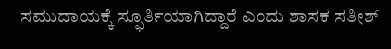ಸಮುದಾಯಕ್ಕೆ ಸ್ಫೂರ್ತಿಯಾಗಿದ್ದಾರೆ ಎಂದು ಶಾಸಕ ಸತೀಶ್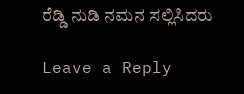ರೆಡ್ಡಿ ನುಡಿ ನಮನ ಸಲ್ಲಿಸಿದರು

Leave a Reply